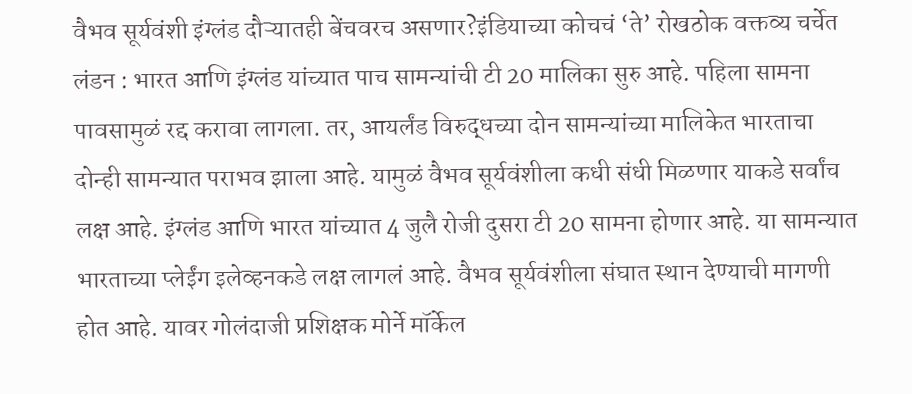वैभव सूर्यवंशी इंग्लंड दौऱ्यातही बेंचवरच असणार?इंडियाच्या कोचचं ‘ते’ रोखठोक वक्तव्य चर्चेत
लंडन : भारत आणि इंग्लंड यांच्यात पाच सामन्यांची टी 20 मालिका सुरु आहे. पहिला सामना पावसामुळं रद्द करावा लागला. तर, आयर्लंड विरुद्धच्या दोन सामन्यांच्या मालिकेत भारताचा दोन्ही सामन्यात पराभव झाला आहे. यामुळं वैभव सूर्यवंशीला कधी संधी मिळणार याकडे सर्वांच लक्ष आहे. इंग्लंड आणि भारत यांच्यात 4 जुलै रोजी दुसरा टी 20 सामना होणार आहे. या सामन्यात भारताच्या प्लेईंग इलेव्हनकडे लक्ष लागलं आहे. वैभव सूर्यवंशीला संघात स्थान देण्याची मागणी होत आहे. यावर गोलंदाजी प्रशिक्षक मोर्ने मॉर्केल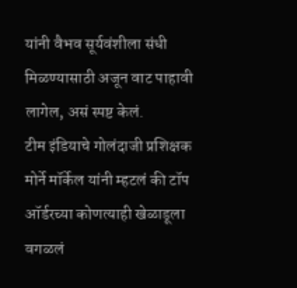यांनी वैभव सूर्यवंशीला संधी मिळण्यासाठी अजून वाट पाहावी लागेल, असं स्पष्ट केलं.
टीम इंडियाचे गोलंदाजी प्रशिक्षक मोर्ने मॉर्केल यांनी म्हटलं की टॉप ऑर्डरच्या कोणत्याही खेळाडूला वगळलं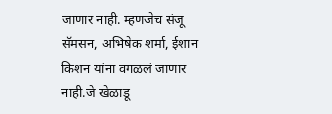जाणार नाही. म्हणजेच संजू सॅमसन, अभिषेक शर्मा, ईशान किशन यांना वगळलं जाणार नाही.जे खेळाडू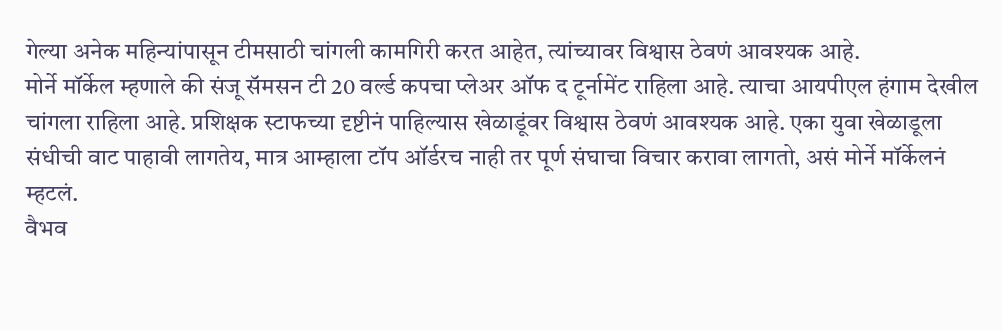गेल्या अनेक महिन्यांपासून टीमसाठी चांगली कामगिरी करत आहेत, त्यांच्यावर विश्वास ठेवणं आवश्यक आहे.
मोर्ने मॉर्केल म्हणाले की संजू सॅमसन टी 20 वर्ल्ड कपचा प्लेअर ऑफ द टूर्नामेंट राहिला आहे. त्याचा आयपीएल हंगाम देखील चांगला राहिला आहे. प्रशिक्षक स्टाफच्या दृष्टीनं पाहिल्यास खेळाडूंवर विश्वास ठेवणं आवश्यक आहे. एका युवा खेळाडूला संधीची वाट पाहावी लागतेय, मात्र आम्हाला टॉप ऑर्डरच नाही तर पूर्ण संघाचा विचार करावा लागतो, असं मोर्ने मॉर्केलनं म्हटलं.
वैभव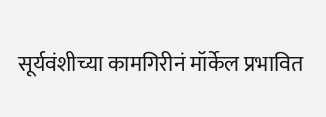सूर्यवंशीच्या कामगिरीनं मॉर्केल प्रभावित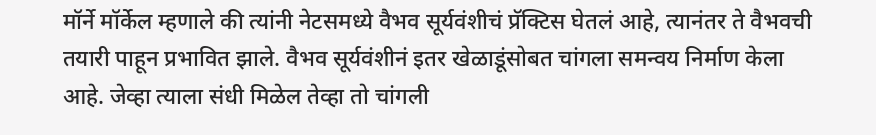मॉर्ने मॉर्केल म्हणाले की त्यांनी नेटसमध्ये वैभव सूर्यवंशीचं प्रॅक्टिस घेतलं आहे, त्यानंतर ते वैभवची तयारी पाहून प्रभावित झाले. वैभव सूर्यवंशीनं इतर खेळाडूंसोबत चांगला समन्वय निर्माण केला आहे. जेव्हा त्याला संधी मिळेल तेव्हा तो चांगली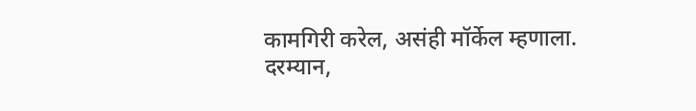कामगिरी करेल, असंही मॉर्केल म्हणाला.
दरम्यान,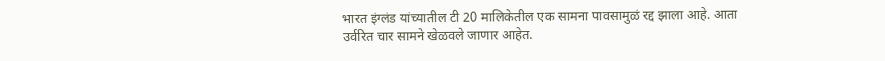भारत इंग्लंड यांच्यातील टी 20 मालिकेतील एक सामना पावसामुळं रद्द झाला आहे. आता उर्वरित चार सामने खेळवले जाणार आहेत.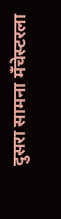दुसरा सामना मँचेस्टरला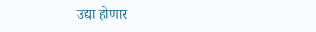उद्या होणार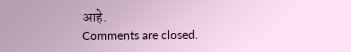आहे.
Comments are closed.